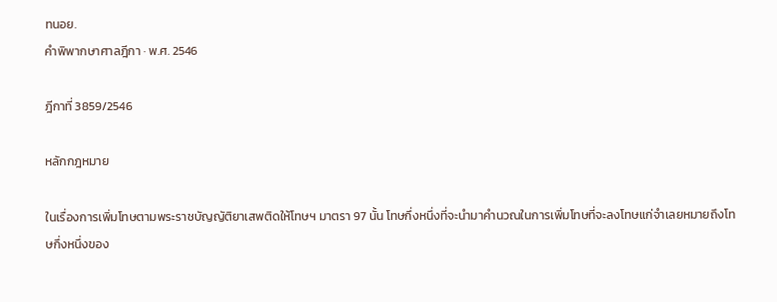ทนอย.
คำพิพากษาศาลฎีกา · พ.ศ. 2546

ฎีกาที่ 3859/2546

หลักกฎหมาย

ในเรื่องการเพิ่มโทษตามพระราชบัญญัติยาเสพติดให้โทษฯ มาตรา 97 นั้น โทษกึ่งหนึ่งที่จะนำมาคำนวณในการเพิ่มโทษที่จะลงโทษแก่จำเลยหมายถึงโทษกึ่งหนึ่งของ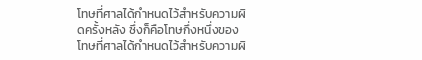โทษที่ศาลได้กำหนดไว้สำหรับความผิดครั้งหลัง ซึ่งก็คือโทษกึ่งหนึ่งของโทษที่ศาลได้กำหนดไว้สำหรับความผิ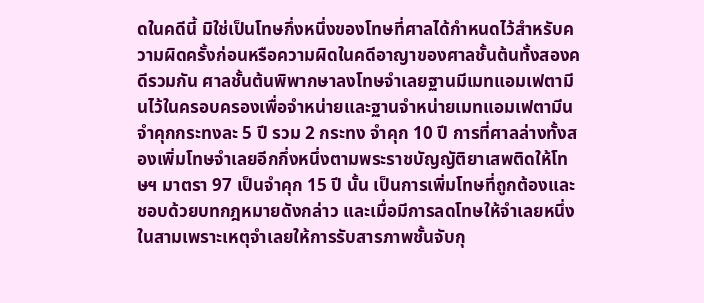ดในคดีนี้ มิใช่เป็นโทษกึ่งหนึ่งของโทษที่ศาลได้กำหนดไว้สำหรับความผิดครั้งก่อนหรือความผิดในคดีอาญาของศาลชั้นต้นทั้งสองคดีรวมกัน ศาลชั้นต้นพิพากษาลงโทษจำเลยฐานมีเมทแอมเฟตามีนไว้ในครอบครองเพื่อจำหน่ายและฐานจำหน่ายเมทแอมเฟตามีนจำคุกกระทงละ 5 ปี รวม 2 กระทง จำคุก 10 ปี การที่ศาลล่างทั้งสองเพิ่มโทษจำเลยอีกกึ่งหนึ่งตามพระราชบัญญัติยาเสพติดให้โทษฯ มาตรา 97 เป็นจำคุก 15 ปี นั้น เป็นการเพิ่มโทษที่ถูกต้องและชอบด้วยบทกฎหมายดังกล่าว และเมื่อมีการลดโทษให้จำเลยหนึ่งในสามเพราะเหตุจำเลยให้การรับสารภาพชั้นจับกุ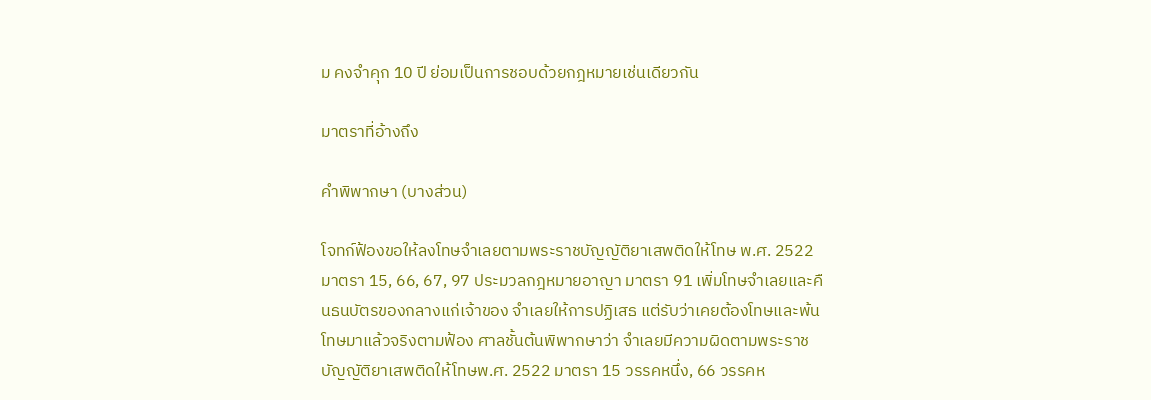ม คงจำคุก 10 ปี ย่อมเป็นการชอบด้วยกฎหมายเช่นเดียวกัน

มาตราที่อ้างถึง

คำพิพากษา (บางส่วน)

โจทก์ฟ้องขอให้ลงโทษจำเลยตามพระราชบัญญัติยาเสพติดให้โทษ พ.ศ. 2522มาตรา 15, 66, 67, 97 ประมวลกฎหมายอาญา มาตรา 91 เพิ่มโทษจำเลยและคืนธนบัตรของกลางแก่เจ้าของ จำเลยให้การปฏิเสธ แต่รับว่าเคยต้องโทษและพ้นโทษมาแล้วจริงตามฟ้อง ศาลชั้นต้นพิพากษาว่า จำเลยมีความผิดตามพระราชบัญญัติยาเสพติดให้โทษพ.ศ. 2522 มาตรา 15 วรรคหนึ่ง, 66 วรรคห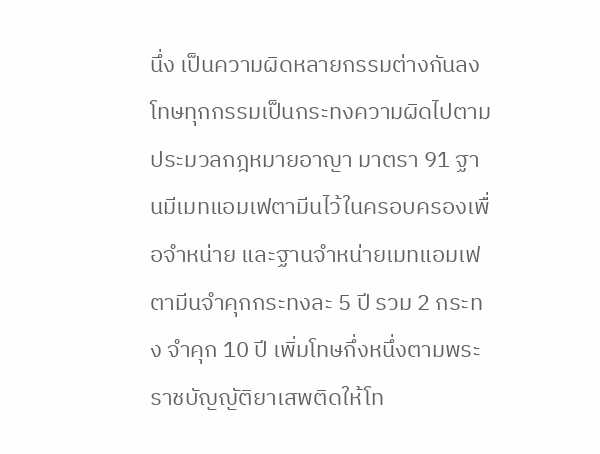นึ่ง เป็นความผิดหลายกรรมต่างกันลงโทษทุกกรรมเป็นกระทงความผิดไปตามประมวลกฎหมายอาญา มาตรา 91 ฐานมีเมทแอมเฟตามีนไว้ในครอบครองเพื่อจำหน่าย และฐานจำหน่ายเมทแอมเฟตามีนจำคุกกระทงละ 5 ปี รวม 2 กระทง จำคุก 10 ปี เพิ่มโทษกึ่งหนึ่งตามพระราชบัญญัติยาเสพติดให้โท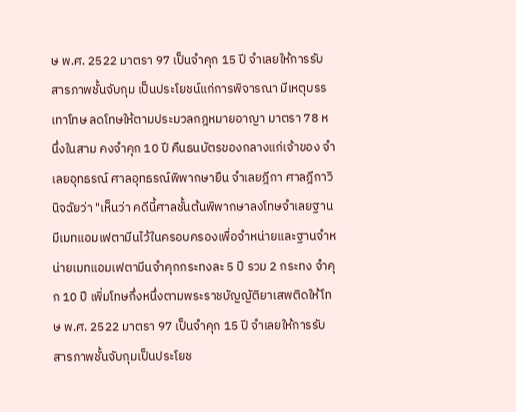ษ พ.ศ. 2522 มาตรา 97 เป็นจำคุก 15 ปี จำเลยให้การรับสารภาพชั้นจับกุม เป็นประโยชน์แก่การพิจารณา มีเหตุบรรเทาโทษ ลดโทษให้ตามประมวลกฎหมายอาญา มาตรา 78 หนึ่งในสาม คงจำคุก 10 ปี คืนธนบัตรของกลางแก่เจ้าของ จำเลยอุทธรณ์ ศาลอุทธรณ์พิพากษายืน จำเลยฎีกา ศาลฎีกาวินิจฉัยว่า "เห็นว่า คดีนี้ศาลชั้นต้นพิพากษาลงโทษจำเลยฐานมีเมทแอมเฟตามีนไว้ในครอบครองเพื่อจำหน่ายและฐานจำหน่ายเมทแอมเฟตามีนจำคุกกระทงละ 5 ปี รวม 2 กระทง จำคุก 10 ปี เพิ่มโทษกึ่งหนึ่งตามพระราชบัญญัติยาเสพติดให้โทษ พ.ศ. 2522 มาตรา 97 เป็นจำคุก 15 ปี จำเลยให้การรับสารภาพชั้นจับกุมเป็นประโยช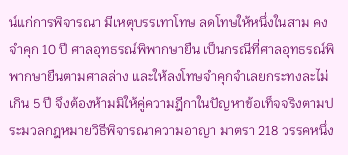น์แก่การพิจารณา มีเหตุบรรเทาโทษ ลดโทษให้หนึ่งในสาม คงจำคุก 10 ปี ศาลอุทธรณ์พิพากษายืน เป็นกรณีที่ศาลอุทธรณ์พิพากษายืนตามศาลล่าง และให้ลงโทษจำคุกจำเลยกระทงละไม่เกิน 5 ปี จึงต้องห้ามมิให้คู่ความฎีกาในปัญหาข้อเท็จจริงตามประมวลกฎหมายวิธีพิจารณาความอาญา มาตรา 218 วรรคหนึ่ง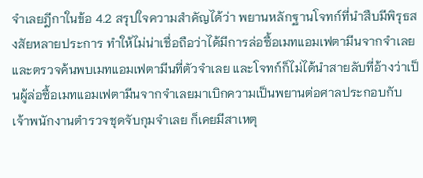จำเลยฎีกาในข้อ 4.2 สรุปใจความสำคัญได้ว่า พยานหลักฐานโจทก์ที่นำสืบมีพิรุธสงสัยหลายประการ ทำให้ไม่น่าเชื่อถือว่าได้มีการล่อซื้อเมทแอมเฟตามีนจากจำเลยและตรวจค้นพบเมทแอมเฟตามีนที่ตัวจำเลย และโจทก์ก็ไม่ได้นำสายลับที่อ้างว่าเป็นผู้ล่อซื้อเมทแอมเฟตามีนจากจำเลยมาเบิกความเป็นพยานต่อศาลประกอบกับเจ้าพนักงานตำรวจชุดจับกุมจำเลย ก็เคยมีสาเหตุ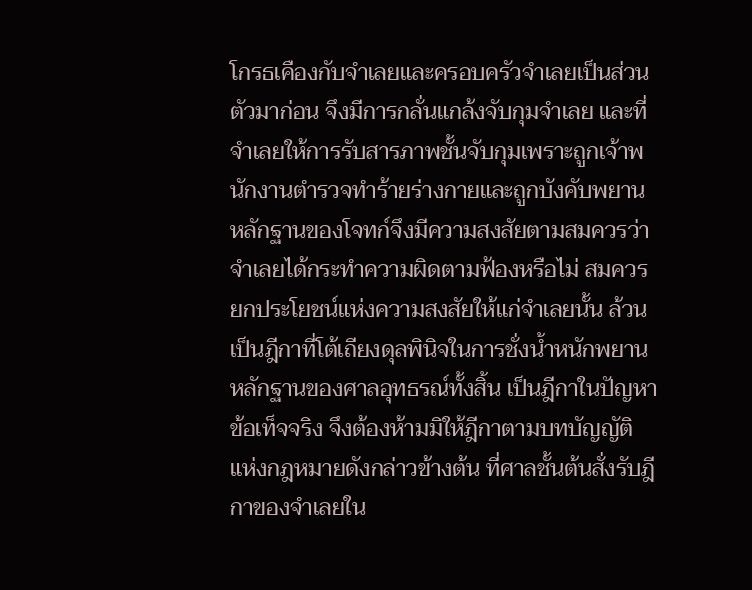โกรธเคืองกับจำเลยและครอบครัวจำเลยเป็นส่วนตัวมาก่อน จึงมีการกลั่นแกล้งจับกุมจำเลย และที่จำเลยให้การรับสารภาพชั้นจับกุมเพราะถูกเจ้าพนักงานตำรวจทำร้ายร่างกายและถูกบังคับพยานหลักฐานของโจทก์จึงมีความสงสัยตามสมควรว่าจำเลยได้กระทำความผิดตามฟ้องหรือไม่ สมควรยกประโยชน์แห่งความสงสัยให้แก่จำเลยนั้น ล้วนเป็นฎีกาที่โต้เถียงดุลพินิจในการชั่งน้ำหนักพยานหลักฐานของศาลอุทธรณ์ทั้งสิ้น เป็นฎีกาในปัญหาข้อเท็จจริง จึงต้องห้ามมิให้ฎีกาตามบทบัญญัติแห่งกฎหมายดังกล่าวข้างต้น ที่ศาลชั้นต้นสั่งรับฎีกาของจำเลยใน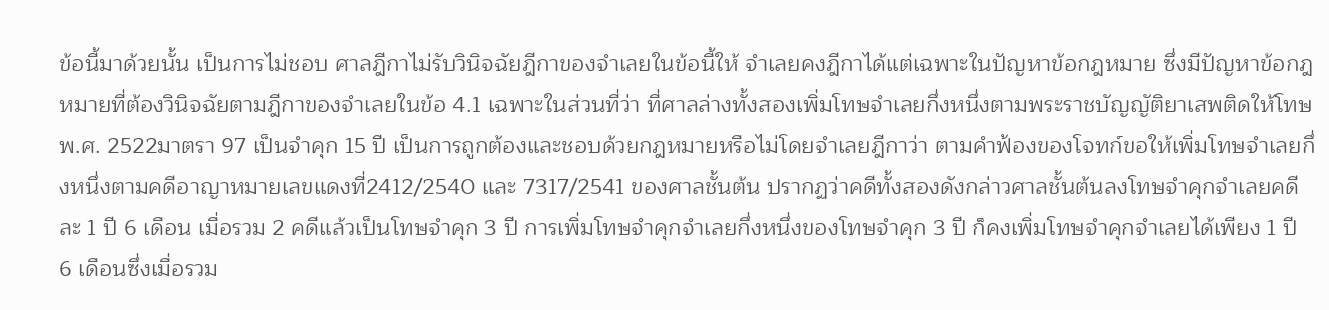ข้อนี้มาด้วยนั้น เป็นการไม่ชอบ ศาลฎีกาไม่รับวินิจฉัยฎีกาของจำเลยในข้อนี้ให้ จำเลยคงฎีกาได้แต่เฉพาะในปัญหาข้อกฎหมาย ซึ่งมีปัญหาข้อกฎหมายที่ต้องวินิจฉัยตามฎีกาของจำเลยในข้อ 4.1 เฉพาะในส่วนที่ว่า ที่ศาลล่างทั้งสองเพิ่มโทษจำเลยกึ่งหนึ่งตามพระราชบัญญัติยาเสพติดให้โทษ พ.ศ. 2522มาตรา 97 เป็นจำคุก 15 ปี เป็นการถูกต้องและชอบด้วยกฎหมายหรือไม่โดยจำเลยฎีกาว่า ตามคำฟ้องของโจทก์ขอให้เพิ่มโทษจำเลยกึ่งหนึ่งตามคดีอาญาหมายเลขแดงที่2412/2540 และ 7317/2541 ของศาลชั้นต้น ปรากฏว่าคดีทั้งสองดังกล่าวศาลชั้นต้นลงโทษจำคุกจำเลยคดีละ 1 ปี 6 เดือน เมื่อรวม 2 คดีแล้วเป็นโทษจำคุก 3 ปี การเพิ่มโทษจำคุกจำเลยกึ่งหนึ่งของโทษจำคุก 3 ปี ก็คงเพิ่มโทษจำคุกจำเลยได้เพียง 1 ปี 6 เดือนซึ่งเมื่อรวม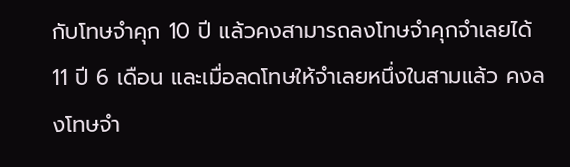กับโทษจำคุก 10 ปี แล้วคงสามารถลงโทษจำคุกจำเลยได้ 11 ปี 6 เดือน และเมื่อลดโทษให้จำเลยหนึ่งในสามแล้ว คงลงโทษจำ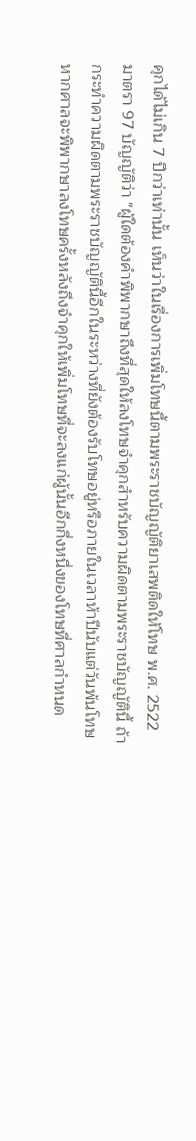คุกได้ไม่เกิน 7 ปีกว่าเท่านั้น เห็นว่าในเรื่องการเพิ่มโทษนี้ตามพระราชบัญญัติยาเสพติดให้โทษ พ.ศ. 2522 มาตรา 97 บัญญัติว่า "ผู้ใดต้องคำพิพากษาถึงที่สุดให้ลงโทษจำคุกสำหรับความผิดตามพระราชบัญญัตินี้ ถ้ากระทำความผิดตามพระราชบัญญัตินี้อีกในระหว่างที่ยังต้องรับโทษอยู่หรือภายในเวลาห้าปีนับแต่วันพ้นโทษ หากศาลจะพิพากษาลงโทษครั้งหลังถึงจำคุกให้เพิ่มโทษที่จะลงแก่ผู้นั้นอีกกึ่งหนึ่งของโทษที่ศาลกำหนด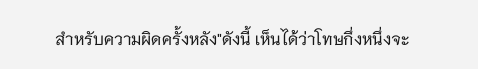สำหรับความผิดครั้งหลัง"ดังนี้ เห็นได้ว่าโทษกึ่งหนึ่งจะ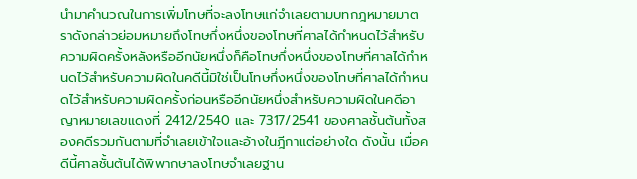นำมาคำนวณในการเพิ่มโทษที่จะลงโทษแก่จำเลยตามบทกฎหมายมาตราดังกล่าวย่อมหมายถึงโทษกึ่งหนึ่งของโทษที่ศาลได้กำหนดไว้สำหรับความผิดครั้งหลังหรืออีกนัยหนึ่งก็คือโทษกึ่งหนึ่งของโทษที่ศาลได้กำหนดไว้สำหรับความผิดในคดีนี้มิใช่เป็นโทษกึ่งหนึ่งของโทษที่ศาลได้กำหนดไว้สำหรับความผิดครั้งก่อนหรืออีกนัยหนึ่งสำหรับความผิดในคดีอาญาหมายเลขแดงที่ 2412/2540 และ 7317/2541 ของศาลชั้นต้นทั้งสองคดีรวมกันตามที่จำเลยเข้าใจและอ้างในฎีกาแต่อย่างใด ดังนั้น เมื่อคดีนี้ศาลชั้นต้นได้พิพากษาลงโทษจำเลยฐาน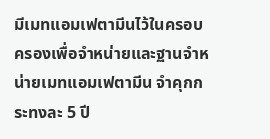มีเมทแอมเฟตามีนไว้ในครอบครองเพื่อจำหน่ายและฐานจำหน่ายเมทแอมเฟตามีน จำคุกกระทงละ 5 ปี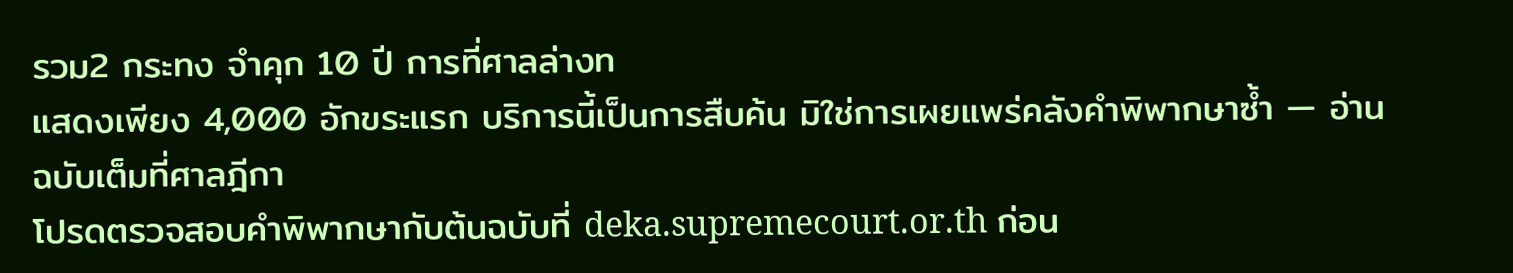รวม2 กระทง จำคุก 10 ปี การที่ศาลล่างท
แสดงเพียง 4,000 อักขระแรก บริการนี้เป็นการสืบค้น มิใช่การเผยแพร่คลังคำพิพากษาซ้ำ — อ่านฉบับเต็มที่ศาลฎีกา
โปรดตรวจสอบคำพิพากษากับต้นฉบับที่ deka.supremecourt.or.th ก่อน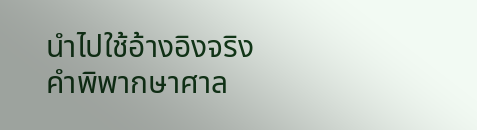นำไปใช้อ้างอิงจริง
คำพิพากษาศาล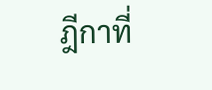ฎีกาที่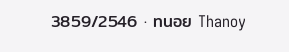3859/2546 · ทนอย Thanoy